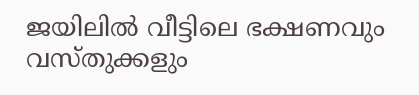ജയിലിൽ വീട്ടിലെ ഭക്ഷണവും വസ്തുക്കളും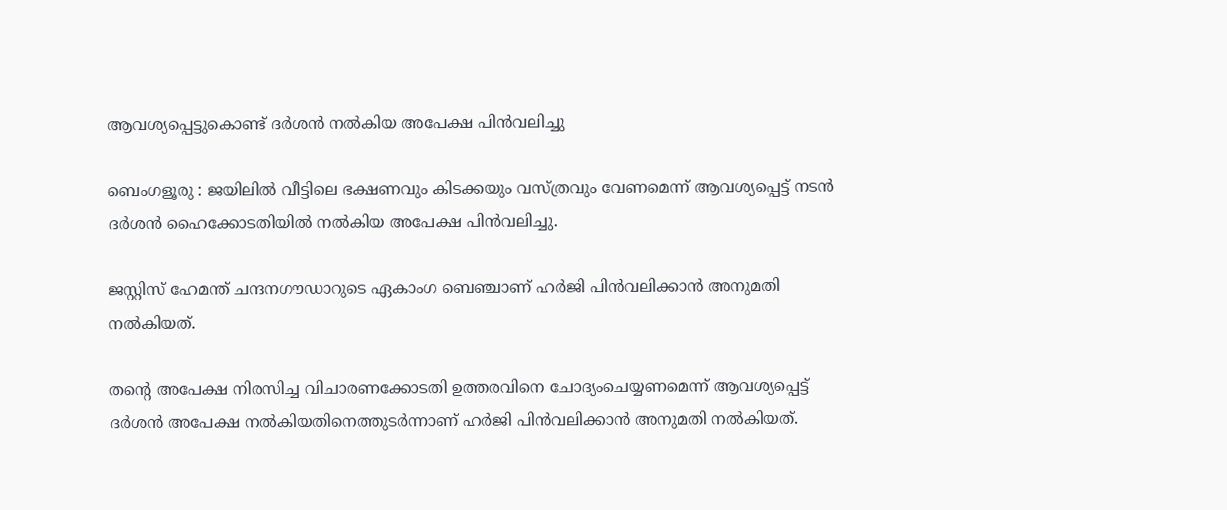ആവശ്യപ്പെട്ടുകൊണ്ട് ദർശൻ നൽകിയ അപേക്ഷ പിൻവലിച്ചു

ബെംഗളൂരു : ജയിലിൽ വീട്ടിലെ ഭക്ഷണവും കിടക്കയും വസ്ത്രവും വേണമെന്ന് ആവശ്യപ്പെട്ട് നടൻ ദർശൻ ഹൈക്കോടതിയിൽ നൽകിയ അപേക്ഷ പിൻവലിച്ചു.

ജസ്റ്റിസ് ഹേമന്ത് ചന്ദനഗൗഡാറുടെ ഏകാംഗ ബെഞ്ചാണ് ഹർജി പിൻവലിക്കാൻ അനുമതി നൽകിയത്.

തന്റെ അപേക്ഷ നിരസിച്ച വിചാരണക്കോടതി ഉത്തരവിനെ ചോദ്യംചെയ്യണമെന്ന് ആവശ്യപ്പെട്ട് ദർശൻ അപേക്ഷ നൽകിയതിനെത്തുടർന്നാണ് ഹർജി പിൻവലിക്കാൻ അനുമതി നൽകിയത്.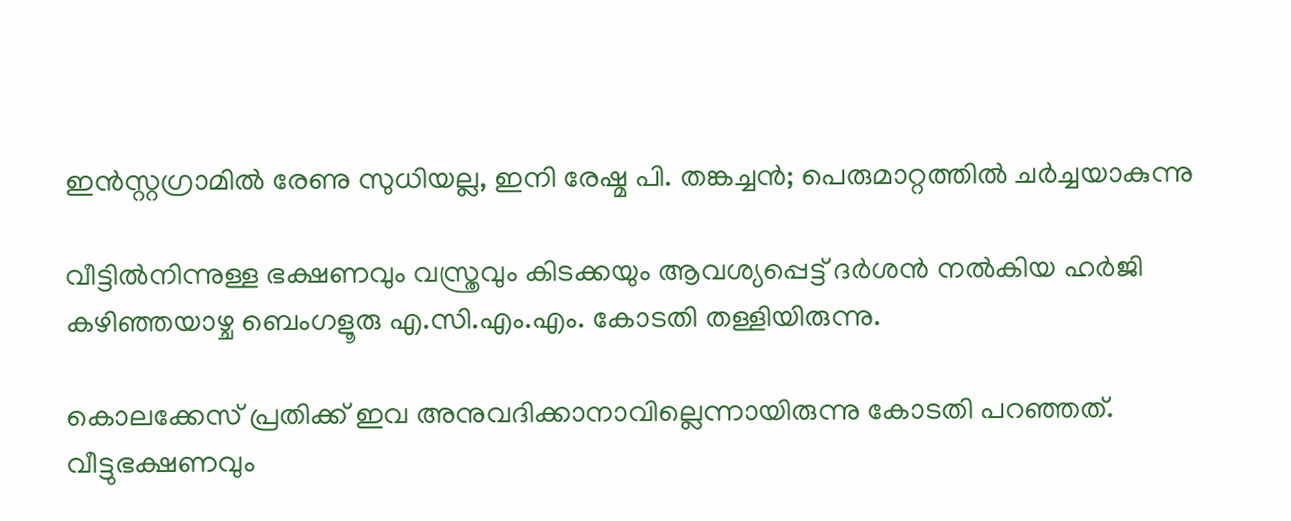ഇൻസ്റ്റഗ്രാമിൽ രേണു സുധിയല്ല, ഇനി രേഷ്മ പി. തങ്കച്ചൻ; പെരുമാറ്റത്തിൽ ചർച്ചയാകുന്നു

വീട്ടിൽനിന്നുള്ള ഭക്ഷണവും വസ്ത്രവും കിടക്കയും ആവശ്യപ്പെട്ട് ദർശൻ നൽകിയ ഹർജി കഴിഞ്ഞയാഴ്ച ബെംഗളൂരു എ.സി.എം.എം. കോടതി തള്ളിയിരുന്നു.

കൊലക്കേസ് പ്രതിക്ക് ഇവ അനുവദിക്കാനാവില്ലെന്നായിരുന്നു കോടതി പറഞ്ഞത്. വീട്ടുഭക്ഷണവും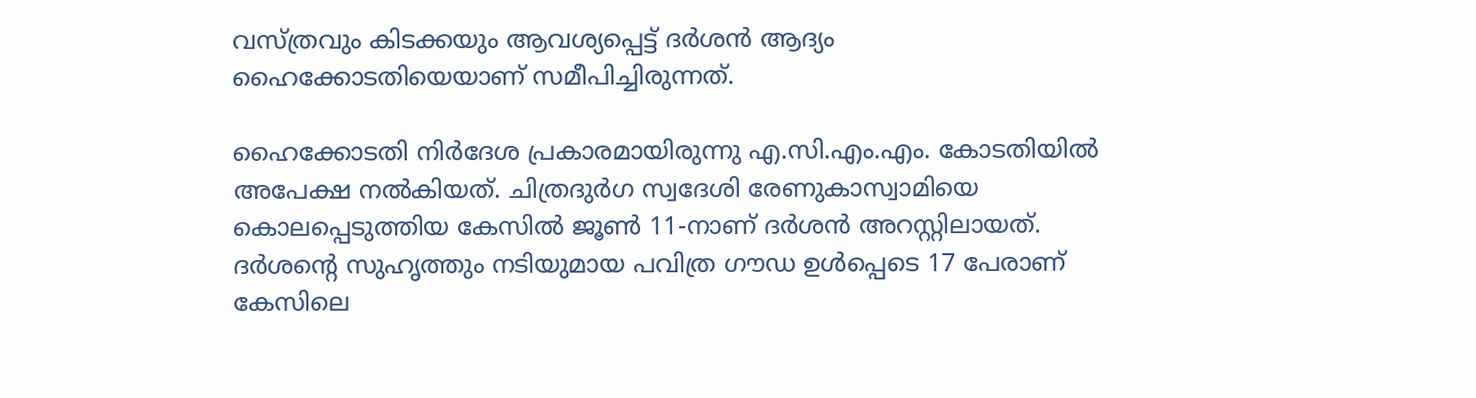വസ്ത്രവും കിടക്കയും ആവശ്യപ്പെട്ട് ദർശൻ ആദ്യം ഹൈക്കോടതിയെയാണ് സമീപിച്ചിരുന്നത്.

ഹൈക്കോടതി നിർദേശ പ്രകാരമായിരുന്നു എ.സി.എം.എം. കോടതിയിൽ അപേക്ഷ നൽകിയത്. ചിത്രദുർഗ സ്വദേശി രേണുകാസ്വാമിയെ കൊലപ്പെടുത്തിയ കേസിൽ ജൂൺ 11-നാണ് ദർശൻ അറസ്റ്റിലായത്. ദർശന്റെ സുഹൃത്തും നടിയുമായ പവിത്ര ഗൗഡ ഉൾപ്പെടെ 17 പേരാണ് കേസിലെ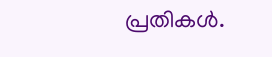പ്രതികൾ.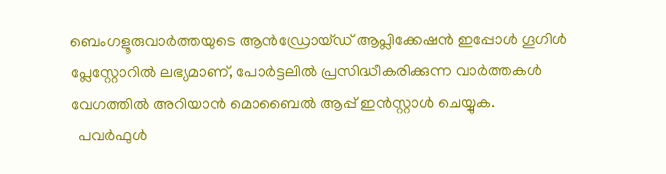ബെംഗളൂരുവാർത്തയുടെ ആൻഡ്രോയ്ഡ് ആപ്ലിക്കേഷൻ ഇപ്പോൾ ഗൂഗിൾ പ്ലേസ്റ്റോറിൽ ലഭ്യമാണ്, പോർട്ടലിൽ പ്രസിദ്ധീകരിക്കുന്ന വാർത്തകൾ വേഗത്തിൽ അറിയാൻ മൊബൈൽ ആപ്പ് ഇൻസ്റ്റാൾ ചെയ്യുക.
  പവർഫുൾ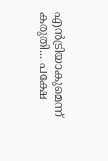എൻട്രിയാകുമെന്ന് കരുതി... പക്ഷേ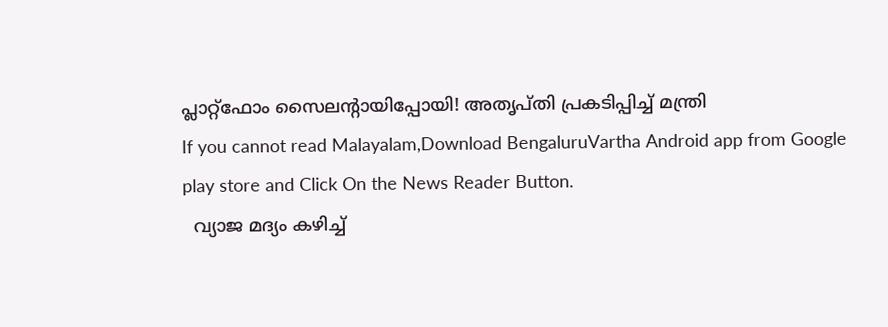പ്ലാറ്റ്‌ഫോം സൈലന്റായിപ്പോയി! അതൃപ്തി പ്രകടിപ്പിച്ച് മന്ത്രി
If you cannot read Malayalam,Download BengaluruVartha Android app from Google play store and Click On the News Reader Button.
  വ്യാജ മദ്യം കഴിച്ച്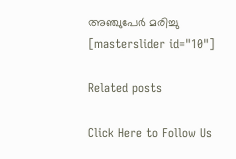അഞ്ചുപേര്‍ മരിച്ചു
[masterslider id="10"]

Related posts

Click Here to Follow Us